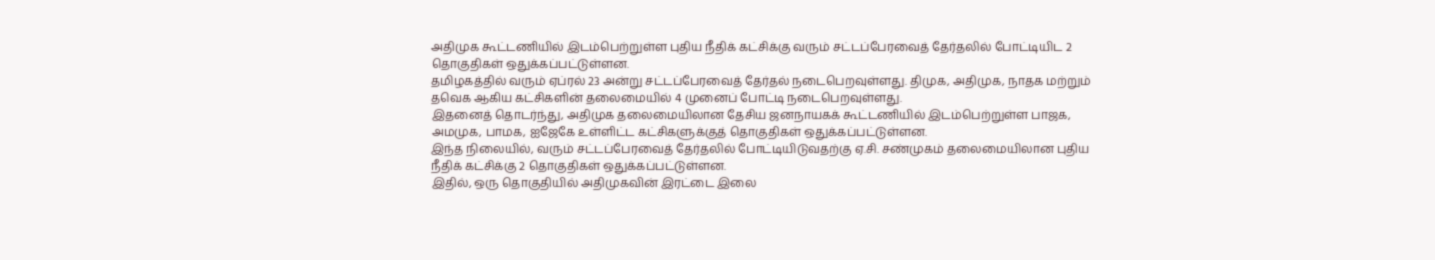அதிமுக கூட்டணியில் இடம்பெற்றுள்ள புதிய நீதிக் கட்சிக்கு வரும் சட்டப்பேரவைத் தேர்தலில் போட்டியிட 2 தொகுதிகள் ஒதுக்கப்பட்டுள்ளன.
தமிழகத்தில் வரும் ஏப்ரல் 23 அன்று சட்டப்பேரவைத் தேர்தல் நடைபெறவுள்ளது. திமுக, அதிமுக, நாதக மற்றும் தவெக ஆகிய கட்சிகளின் தலைமையில் 4 முனைப் போட்டி நடைபெறவுள்ளது.
இதனைத் தொடர்ந்து, அதிமுக தலைமையிலான தேசிய ஜனநாயகக் கூட்டணியில் இடம்பெற்றுள்ள பாஜக, அமமுக, பாமக, ஐஜேகே உள்ளிட்ட கட்சிகளுக்குத் தொகுதிகள் ஒதுக்கப்பட்டுள்ளன.
இந்த நிலையில், வரும் சட்டப்பேரவைத் தேர்தலில் போட்டியிடுவதற்கு ஏ.சி. சண்முகம் தலைமையிலான புதிய நீதிக் கட்சிக்கு 2 தொகுதிகள் ஒதுக்கப்பட்டுள்ளன.
இதில், ஒரு தொகுதியில் அதிமுகவின் இரட்டை இலை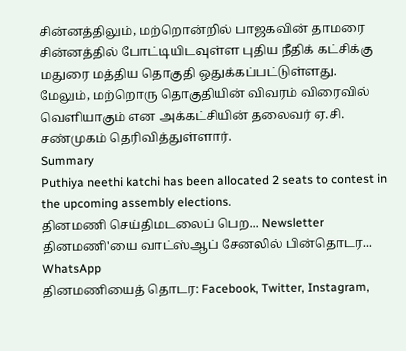சின்னத்திலும், மற்றொன்றில் பாஜகவின் தாமரை சின்னத்தில் போட்டியிடவுள்ள புதிய நீதிக் கட்சிக்கு மதுரை மத்திய தொகுதி ஒதுக்கப்பட்டுள்ளது.
மேலும், மற்றொரு தொகுதியின் விவரம் விரைவில் வெளியாகும் என அக்கட்சியின் தலைவர் ஏ.சி. சண்முகம் தெரிவித்துள்ளார்.
Summary
Puthiya neethi katchi has been allocated 2 seats to contest in the upcoming assembly elections.
தினமணி செய்திமடலைப் பெற... Newsletter
தினமணி'யை வாட்ஸ்ஆப் சேனலில் பின்தொடர... WhatsApp
தினமணியைத் தொடர: Facebook, Twitter, Instagram,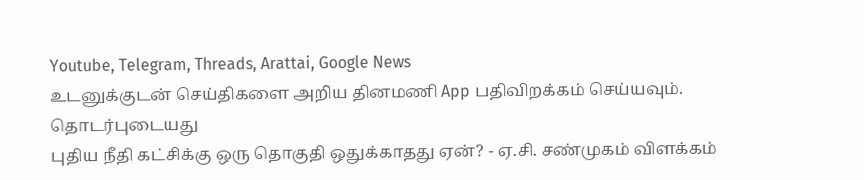Youtube, Telegram, Threads, Arattai, Google News
உடனுக்குடன் செய்திகளை அறிய தினமணி App பதிவிறக்கம் செய்யவும்.
தொடர்புடையது
புதிய நீதி கட்சிக்கு ஒரு தொகுதி ஒதுக்காதது ஏன்? - ஏ.சி. சண்முகம் விளக்கம்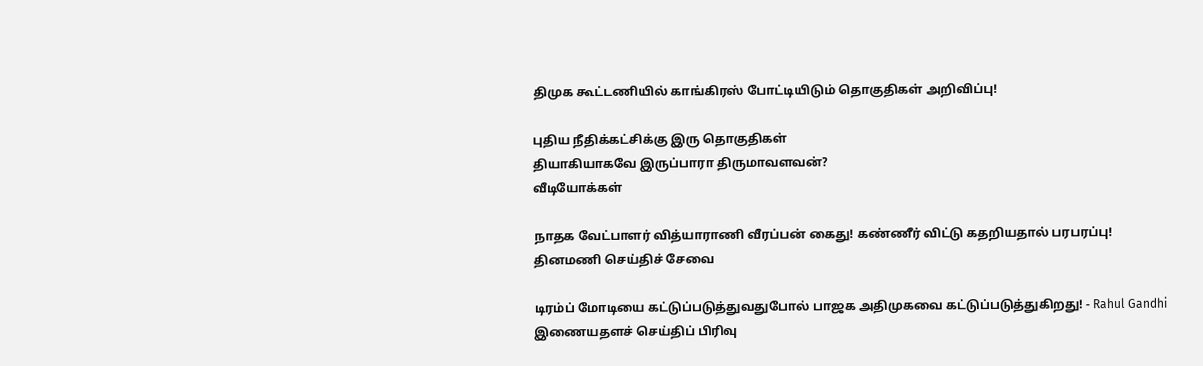திமுக கூட்டணியில் காங்கிரஸ் போட்டியிடும் தொகுதிகள் அறிவிப்பு!

புதிய நீதிக்கட்சிக்கு இரு தொகுதிகள்
தியாகியாகவே இருப்பாரா திருமாவளவன்?
வீடியோக்கள்

நாதக வேட்பாளர் வித்யாராணி வீரப்பன் கைது! கண்ணீர் விட்டு கதறியதால் பரபரப்பு!
தினமணி செய்திச் சேவை

டிரம்ப் மோடியை கட்டுப்படுத்துவதுபோல் பாஜக அதிமுகவை கட்டுப்படுத்துகிறது! - Rahul Gandhi
இணையதளச் செய்திப் பிரிவு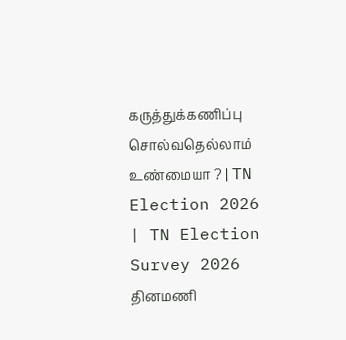கருத்துக்கணிப்பு சொல்வதெல்லாம் உண்மையா ? | TN Election 2026 | TN Election Survey 2026
தினமணி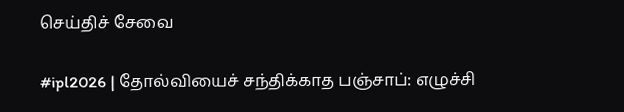செய்திச் சேவை

#ipl2026 | தோல்வியைச் சந்திக்காத பஞ்சாப்: எழுச்சி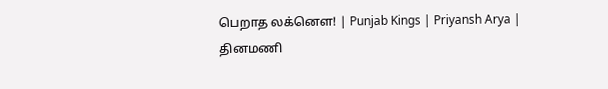பெறாத லக்னௌ! | Punjab Kings | Priyansh Arya |
தினமணி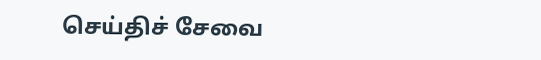செய்திச் சேவை